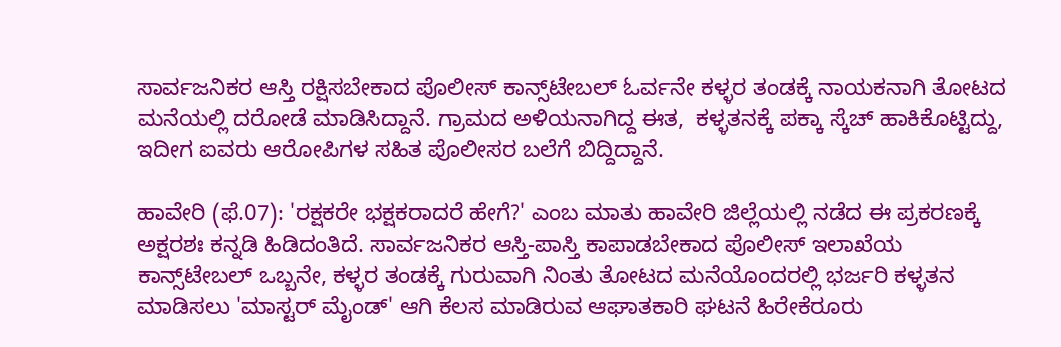ಸಾರ್ವಜನಿಕರ ಆಸ್ತಿ ರಕ್ಷಿಸಬೇಕಾದ ಪೊಲೀಸ್ ಕಾನ್ಸ್‌ಟೇಬಲ್ ಓರ್ವನೇ ಕಳ್ಳರ ತಂಡಕ್ಕೆ ನಾಯಕನಾಗಿ ತೋಟದ ಮನೆಯಲ್ಲಿ ದರೋಡೆ ಮಾಡಿಸಿದ್ದಾನೆ. ಗ್ರಾಮದ ಅಳಿಯನಾಗಿದ್ದ ಈತ,  ಕಳ್ಳತನಕ್ಕೆ ಪಕ್ಕಾ ಸ್ಕೆಚ್ ಹಾಕಿಕೊಟ್ಟಿದ್ದು, ಇದೀಗ ಐವರು ಆರೋಪಿಗಳ ಸಹಿತ ಪೊಲೀಸರ ಬಲೆಗೆ ಬಿದ್ದಿದ್ದಾನೆ.

ಹಾವೇರಿ (ಫೆ.07): 'ರಕ್ಷಕರೇ ಭಕ್ಷಕರಾದರೆ ಹೇಗೆ?' ಎಂಬ ಮಾತು ಹಾವೇರಿ ಜಿಲ್ಲೆಯಲ್ಲಿ ನಡೆದ ಈ ಪ್ರಕರಣಕ್ಕೆ ಅಕ್ಷರಶಃ ಕನ್ನಡಿ ಹಿಡಿದಂತಿದೆ. ಸಾರ್ವಜನಿಕರ ಆಸ್ತಿ-ಪಾಸ್ತಿ ಕಾಪಾಡಬೇಕಾದ ಪೊಲೀಸ್ ಇಲಾಖೆಯ ಕಾನ್ಸ್‌ಟೇಬಲ್ ಒಬ್ಬನೇ, ಕಳ್ಳರ ತಂಡಕ್ಕೆ ಗುರುವಾಗಿ ನಿಂತು ತೋಟದ ಮನೆಯೊಂದರಲ್ಲಿ ಭರ್ಜರಿ ಕಳ್ಳತನ ಮಾಡಿಸಲು 'ಮಾಸ್ಟರ್ ಮೈಂಡ್' ಆಗಿ ಕೆಲಸ ಮಾಡಿರುವ ಆಘಾತಕಾರಿ ಘಟನೆ ಹಿರೇಕೆರೂರು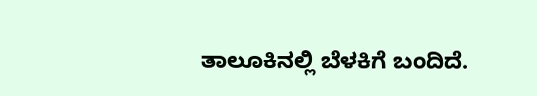ತಾಲೂಕಿನಲ್ಲಿ ಬೆಳಕಿಗೆ ಬಂದಿದೆ.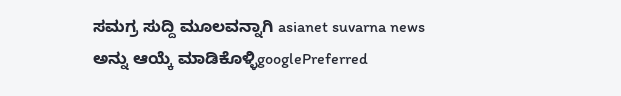ಸಮಗ್ರ ಸುದ್ದಿ ಮೂಲವನ್ನಾಗಿ asianet suvarna news ಅನ್ನು ಆಯ್ಕೆ ಮಾಡಿಕೊಳ್ಳಿgooglePreferred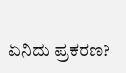ಏನಿದು ಪ್ರಕರಣ?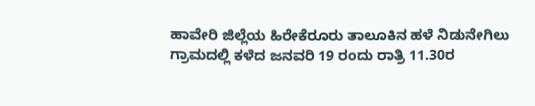ಹಾವೇರಿ ಜಿಲ್ಲೆಯ ಹಿರೇಕೆರೂರು ತಾಲೂಕಿನ ಹಳೆ ನಿಡುನೇಗಿಲು ಗ್ರಾಮದಲ್ಲಿ ಕಳೆದ ಜನವರಿ 19 ರಂದು ರಾತ್ರಿ 11.30ರ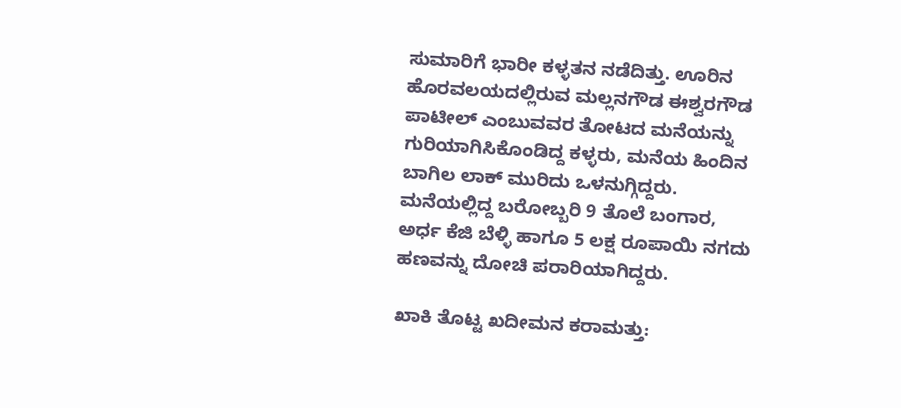ಸುಮಾರಿಗೆ ಭಾರೀ ಕಳ್ಳತನ ನಡೆದಿತ್ತು. ಊರಿನ ಹೊರವಲಯದಲ್ಲಿರುವ ಮಲ್ಲನಗೌಡ ಈಶ್ವರಗೌಡ ಪಾಟೀಲ್ ಎಂಬುವವರ ತೋಟದ ಮನೆಯನ್ನು ಗುರಿಯಾಗಿಸಿಕೊಂಡಿದ್ದ ಕಳ್ಳರು, ಮನೆಯ ಹಿಂದಿನ ಬಾಗಿಲ ಲಾಕ್ ಮುರಿದು ಒಳನುಗ್ಗಿದ್ದರು. ಮನೆಯಲ್ಲಿದ್ದ ಬರೋಬ್ಬರಿ 9 ತೊಲೆ ಬಂಗಾರ, ಅರ್ಧ ಕೆಜಿ ಬೆಳ್ಳಿ ಹಾಗೂ 5 ಲಕ್ಷ ರೂಪಾಯಿ ನಗದು ಹಣವನ್ನು ದೋಚಿ ಪರಾರಿಯಾಗಿದ್ದರು.

ಖಾಕಿ ತೊಟ್ಟ ಖದೀಮನ ಕರಾಮತ್ತು: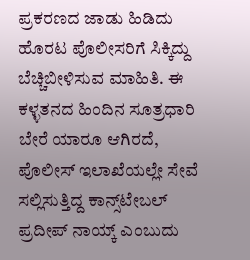ಪ್ರಕರಣದ ಜಾಡು ಹಿಡಿದು ಹೊರಟ ಪೊಲೀಸರಿಗೆ ಸಿಕ್ಕಿದ್ದು ಬೆಚ್ಚಿಬೀಳಿಸುವ ಮಾಹಿತಿ. ಈ ಕಳ್ಳತನದ ಹಿಂದಿನ ಸೂತ್ರಧಾರಿ ಬೇರೆ ಯಾರೂ ಆಗಿರದೆ, ಪೊಲೀಸ್ ಇಲಾಖೆಯಲ್ಲೇ ಸೇವೆ ಸಲ್ಲಿಸುತ್ತಿದ್ದ ಕಾನ್ಸ್‌ಟೇಬಲ್ ಪ್ರದೀಪ್ ನಾಯ್ಕ್ ಎಂಬುದು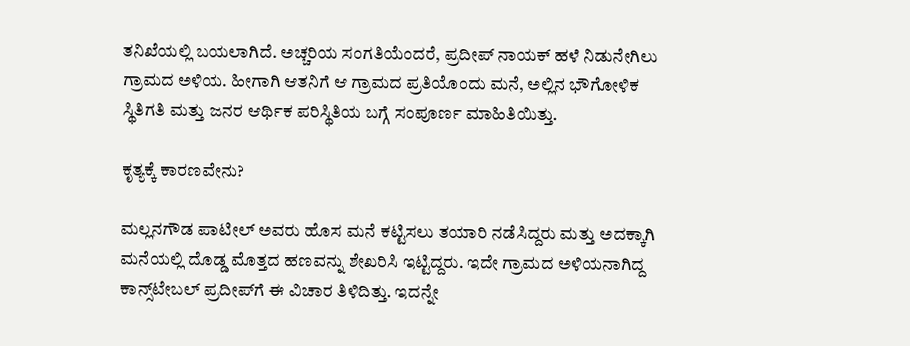ತನಿಖೆಯಲ್ಲಿ ಬಯಲಾಗಿದೆ. ಅಚ್ಚರಿಯ ಸಂಗತಿಯೆಂದರೆ, ಪ್ರದೀಪ್ ನಾಯಕ್ ಹಳೆ ನಿಡುನೇಗಿಲು ಗ್ರಾಮದ ಅಳಿಯ. ಹೀಗಾಗಿ ಆತನಿಗೆ ಆ ಗ್ರಾಮದ ಪ್ರತಿಯೊಂದು ಮನೆ, ಅಲ್ಲಿನ ಭೌಗೋಳಿಕ ಸ್ಥಿತಿಗತಿ ಮತ್ತು ಜನರ ಆರ್ಥಿಕ ಪರಿಸ್ಥಿತಿಯ ಬಗ್ಗೆ ಸಂಪೂರ್ಣ ಮಾಹಿತಿಯಿತ್ತು.

ಕೃತ್ಯಕ್ಕೆ ಕಾರಣವೇನು?

ಮಲ್ಲನಗೌಡ ಪಾಟೀಲ್ ಅವರು ಹೊಸ ಮನೆ ಕಟ್ಟಿಸಲು ತಯಾರಿ ನಡೆಸಿದ್ದರು ಮತ್ತು ಅದಕ್ಕಾಗಿ ಮನೆಯಲ್ಲಿ ದೊಡ್ಡ ಮೊತ್ತದ ಹಣವನ್ನು ಶೇಖರಿಸಿ ಇಟ್ಟಿದ್ದರು. ಇದೇ ಗ್ರಾಮದ ಅಳಿಯನಾಗಿದ್ದ ಕಾನ್ಸ್‌ಟೇಬಲ್ ಪ್ರದೀಪ್‌ಗೆ ಈ ವಿಚಾರ ತಿಳಿದಿತ್ತು. ಇದನ್ನೇ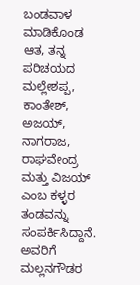ಬಂಡವಾಳ ಮಾಡಿಕೊಂಡ ಆತ, ತನ್ನ ಪರಿಚಯದ ಮಲ್ಲೇಶಪ್ಪ, ಕಾಂತೇಶ್, ಅಜಯ್, ನಾಗರಾಜ, ರಾಘವೇಂದ್ರ ಮತ್ತು ವಿಜಯ್ ಎಂಬ ಕಳ್ಳರ ತಂಡವನ್ನು ಸಂಪರ್ಕಿಸಿದ್ದಾನೆ. ಅವರಿಗೆ ಮಲ್ಲನಗೌಡರ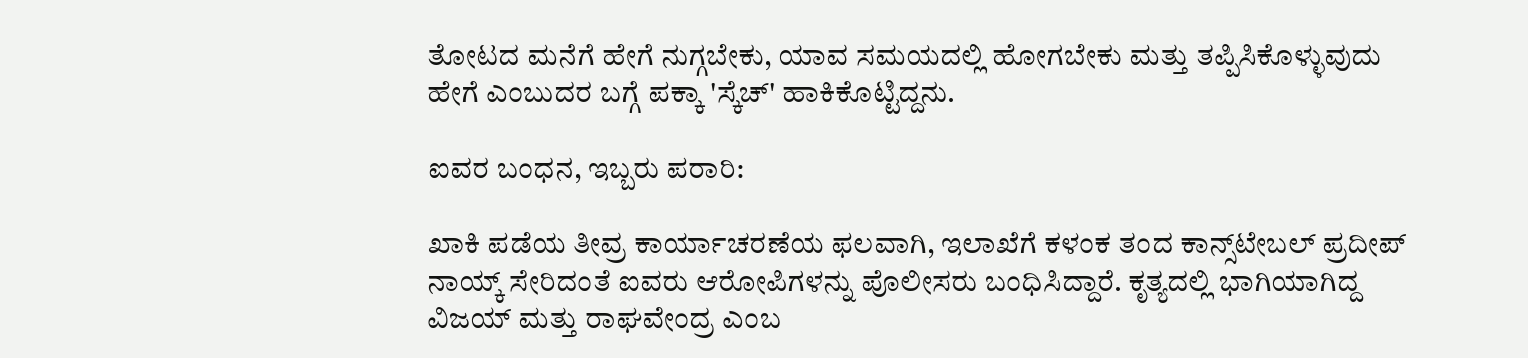ತೋಟದ ಮನೆಗೆ ಹೇಗೆ ನುಗ್ಗಬೇಕು, ಯಾವ ಸಮಯದಲ್ಲಿ ಹೋಗಬೇಕು ಮತ್ತು ತಪ್ಪಿಸಿಕೊಳ್ಳುವುದು ಹೇಗೆ ಎಂಬುದರ ಬಗ್ಗೆ ಪಕ್ಕಾ 'ಸ್ಕೆಚ್' ಹಾಕಿಕೊಟ್ಟಿದ್ದನು.

ಐವರ ಬಂಧನ, ಇಬ್ಬರು ಪರಾರಿ:

ಖಾಕಿ ಪಡೆಯ ತೀವ್ರ ಕಾರ್ಯಾಚರಣೆಯ ಫಲವಾಗಿ, ಇಲಾಖೆಗೆ ಕಳಂಕ ತಂದ ಕಾನ್ಸ್‌ಟೇಬಲ್ ಪ್ರದೀಪ್ ನಾಯ್ಕ್ ಸೇರಿದಂತೆ ಐವರು ಆರೋಪಿಗಳನ್ನು ಪೊಲೀಸರು ಬಂಧಿಸಿದ್ದಾರೆ. ಕೃತ್ಯದಲ್ಲಿ ಭಾಗಿಯಾಗಿದ್ದ ವಿಜಯ್ ಮತ್ತು ರಾಘವೇಂದ್ರ ಎಂಬ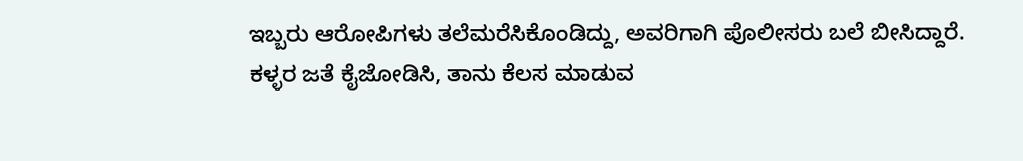ಇಬ್ಬರು ಆರೋಪಿಗಳು ತಲೆಮರೆಸಿಕೊಂಡಿದ್ದು, ಅವರಿಗಾಗಿ ಪೊಲೀಸರು ಬಲೆ ಬೀಸಿದ್ದಾರೆ. ಕಳ್ಳರ ಜತೆ ಕೈಜೋಡಿಸಿ, ತಾನು ಕೆಲಸ ಮಾಡುವ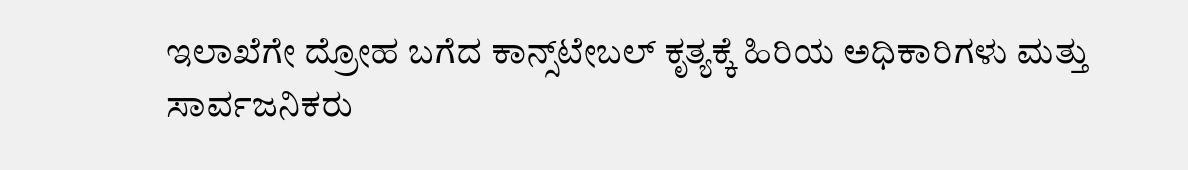ಇಲಾಖೆಗೇ ದ್ರೋಹ ಬಗೆದ ಕಾನ್ಸ್‌ಟೇಬಲ್ ಕೃತ್ಯಕ್ಕೆ ಹಿರಿಯ ಅಧಿಕಾರಿಗಳು ಮತ್ತು ಸಾರ್ವಜನಿಕರು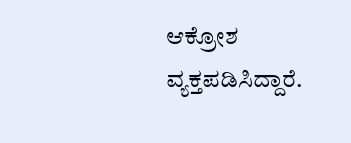ಆಕ್ರೋಶ ವ್ಯಕ್ತಪಡಿಸಿದ್ದಾರೆ.